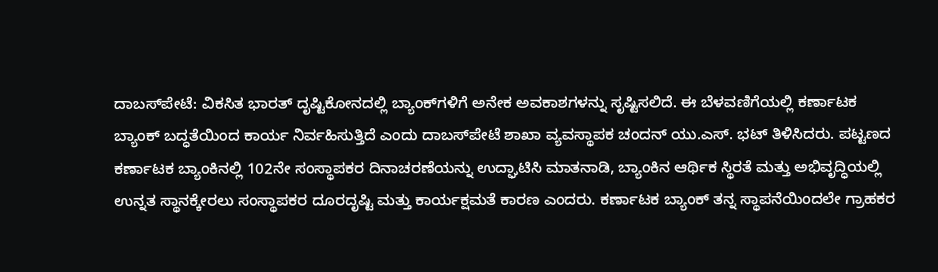ದಾಬಸ್‍ಪೇಟೆ: ವಿಕಸಿತ ಭಾರತ್ ದೃಷ್ಟಿಕೋನದಲ್ಲಿ ಬ್ಯಾಂಕ್‍ಗಳಿಗೆ ಅನೇಕ ಅವಕಾಶಗಳನ್ನು ಸೃಷ್ಟಿಸಲಿದೆ. ಈ ಬೆಳವಣಿಗೆಯಲ್ಲಿ ಕರ್ಣಾಟಕ ಬ್ಯಾಂಕ್ ಬದ್ಧತೆಯಿಂದ ಕಾರ್ಯ ನಿರ್ವಹಿಸುತ್ತಿದೆ ಎಂದು ದಾಬಸ್‍ಪೇಟೆ ಶಾಖಾ ವ್ಯವಸ್ಥಾಪಕ ಚಂದನ್ ಯು.ಎಸ್. ಭಟ್ ತಿಳಿಸಿದರು. ಪಟ್ಟಣದ ಕರ್ಣಾಟಕ ಬ್ಯಾಂಕಿನಲ್ಲಿ 102ನೇ ಸಂಸ್ಥಾಪಕರ ದಿನಾಚರಣೆಯನ್ನು ಉದ್ಘಾಟಿಸಿ ಮಾತನಾಡಿ, ಬ್ಯಾಂಕಿನ ಆರ್ಥಿಕ ಸ್ಥಿರತೆ ಮತ್ತು ಅಭಿವೃದ್ಧಿಯಲ್ಲಿ ಉನ್ನತ ಸ್ಥಾನಕ್ಕೇರಲು ಸಂಸ್ಥಾಪಕರ ದೂರದೃಷ್ಟಿ ಮತ್ತು ಕಾರ್ಯಕ್ಷಮತೆ ಕಾರಣ ಎಂದರು. ಕರ್ಣಾಟಕ ಬ್ಯಾಂಕ್ ತನ್ನ ಸ್ಥಾಪನೆಯಿಂದಲೇ ಗ್ರಾಹಕರ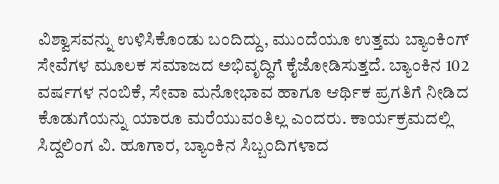ವಿಶ್ವಾಸವನ್ನು ಉಳಿಸಿಕೊಂಡು ಬಂದಿದ್ದು, ಮುಂದೆಯೂ ಉತ್ತಮ ಬ್ಯಾಂಕಿಂಗ್ ಸೇವೆಗಳ ಮೂಲಕ ಸಮಾಜದ ಅಭಿವೃದ್ಧಿಗೆ ಕೈಜೋಡಿಸುತ್ತದೆ. ಬ್ಯಾಂಕಿನ 102 ವರ್ಷಗಳ ನಂಬಿಕೆ, ಸೇವಾ ಮನೋಭಾವ ಹಾಗೂ ಆರ್ಥಿಕ ಪ್ರಗತಿಗೆ ನೀಡಿದ ಕೊಡುಗೆಯನ್ನು ಯಾರೂ ಮರೆಯುವಂತಿಲ್ಲ ಎಂದರು. ಕಾರ್ಯಕ್ರಮದಲ್ಲಿ ಸಿದ್ದಲಿಂಗ ವಿ. ಹೂಗಾರ, ಬ್ಯಾಂಕಿನ ಸಿಬ್ಬಂದಿಗಳಾದ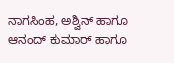ನಾಗಸಿಂಹ, ಅಶ್ವಿನ್ ಹಾಗೂ ಆನಂದ್ ಕುಮಾರ್ ಹಾಗೂ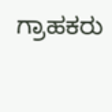ಗ್ರಾಹಕರು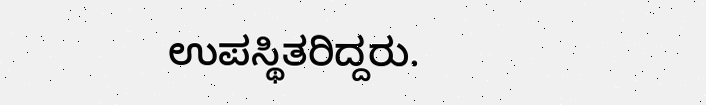ಉಪಸ್ಥಿತರಿದ್ದರು.